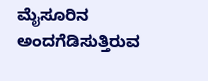ಮೈಸೂರಿನ ಅಂದಗೆಡಿಸುತ್ತಿರುವ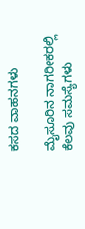ಕಸದ ವಾಹನಗಳು

ಮೈಸೂರಿನ ನಾಗರೀಕರಲ್ಲಿ ಕೆಲವು ಸಮಸ್ಯೆಗಳು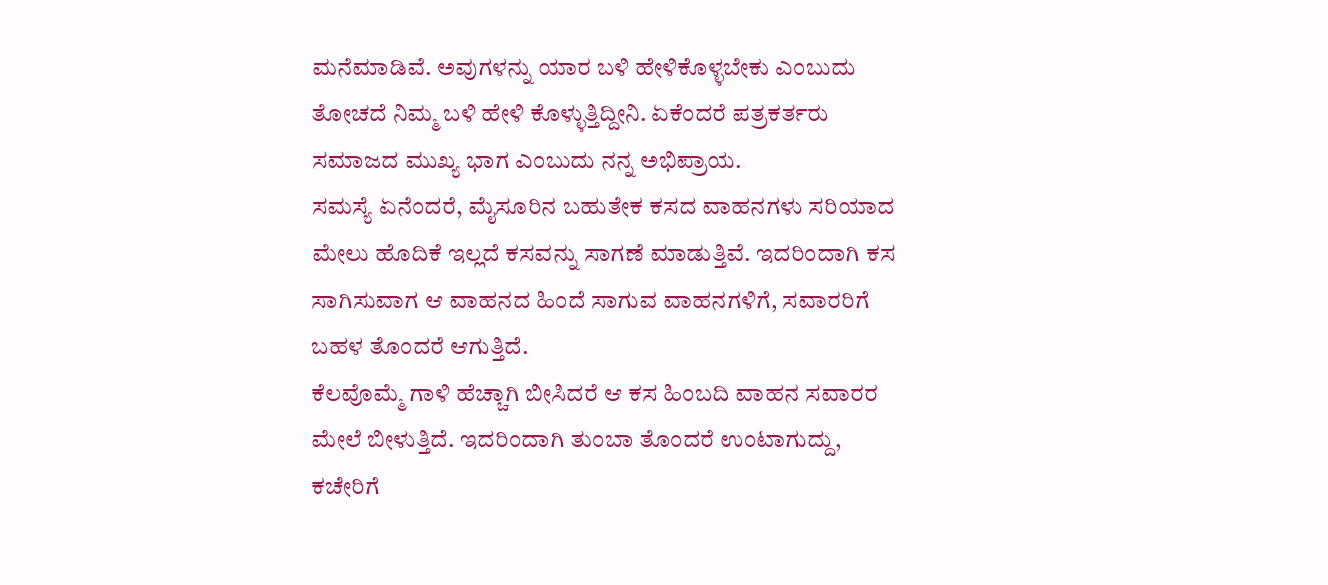ಮನೆಮಾಡಿವೆ. ಅವುಗಳನ್ನು ಯಾರ ಬಳಿ ಹೇಳಿಕೊಳ್ಳಬೇಕು ಎಂಬುದು ತೋಚದೆ ನಿಮ್ಮ ಬಳಿ ಹೇಳಿ ಕೊಳ್ಳುತ್ತಿದ್ದೀನಿ. ಏಕೆಂದರೆ ಪತ್ರಕರ್ತರು ಸಮಾಜದ ಮುಖ್ಯ ಭಾಗ ಎಂಬುದು ನನ್ನ ಅಭಿಪ್ರಾಯ.
ಸಮಸ್ಯೆ ಏನೆಂದರೆ, ಮೈಸೂರಿನ ಬಹುತೇಕ ಕಸದ ವಾಹನಗಳು ಸರಿಯಾದ ಮೇಲು ಹೊದಿಕೆ ಇಲ್ಲದೆ ಕಸವನ್ನು ಸಾಗಣೆ ಮಾಡುತ್ತಿವೆ. ಇದರಿಂದಾಗಿ ಕಸ ಸಾಗಿಸುವಾಗ ಆ ವಾಹನದ ಹಿಂದೆ ಸಾಗುವ ವಾಹನಗಳಿಗೆ, ಸವಾರರಿಗೆ ಬಹಳ ತೊಂದರೆ ಆಗುತ್ತಿದೆ.
ಕೆಲವೊಮ್ಮೆ ಗಾಳಿ ಹೆಚ್ಚಾಗಿ ಬೀಸಿದರೆ ಆ ಕಸ ಹಿಂಬದಿ ವಾಹನ ಸವಾರರ ಮೇಲೆ ಬೀಳುತ್ತಿದೆ. ಇದರಿಂದಾಗಿ ತುಂಬಾ ತೊಂದರೆ ಉಂಟಾಗುದ್ದು, ಕಚೇರಿಗೆ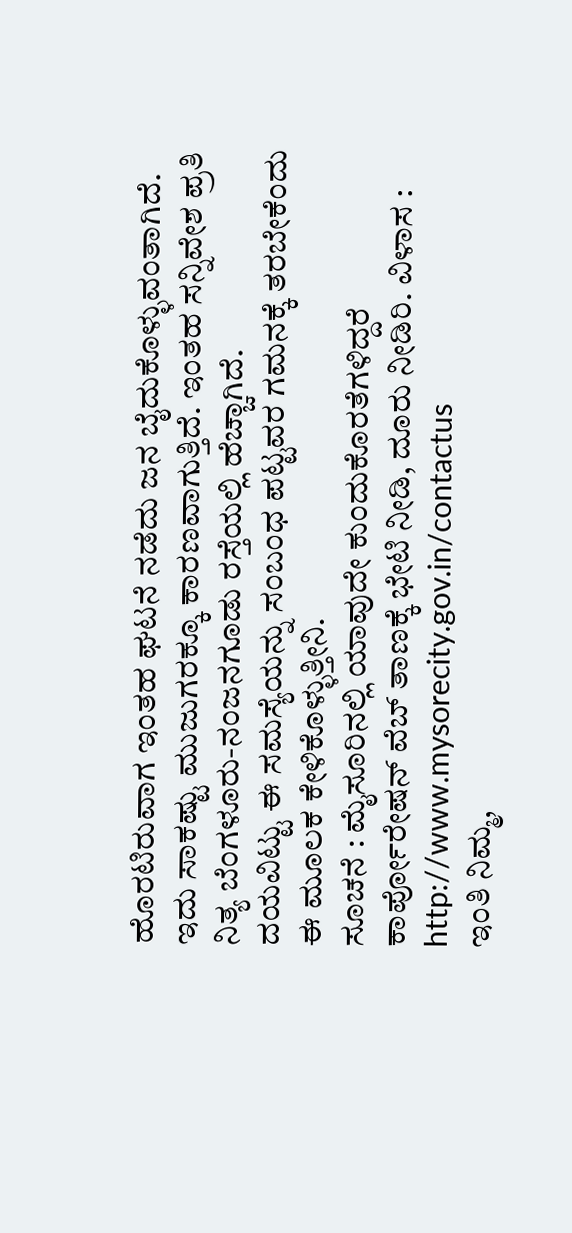ಹೊರಟಿರುವಾಗ ಇಂತಹ ಘಟನೆ ನಡೆದು ಜನ ಬೈದುಕೊಳ್ಳುವಂತಾಗಿದೆ. ಇದು ಸಾಕಷ್ಟು ಮುಜುಗರಕ್ಕೂ ಕಾರಣವಾಗುತ್ತಿದೆ. ಇಂತಹ ಸನ್ನಿವೇಶ ಪ್ರತಿ ನಿತ್ಯ ಬೆಂಗಳೂರು-ನಂಜನಗೂಡು ರಸ್ತೆಯಲ್ಲಿ ಹೆಚ್ಚಾಗಿದೆ.
ದಯವಿಟ್ಟು ಈ ಸಮಸ್ಯೆಯನ್ನು ಸಂಬಂಧ ಪಟ್ಟವರ ಗಮನಕ್ಕೆ ತರಬೇಕೆಂದು ಈ ಮೂಲಕ ಕೇಳಿಕೊಳ್ಳುತ್ತೀನಿ.
ಸೂಚನೆ : ಮೈಸೂರಿನಲ್ಲಿ ಯಾವುದೇ ಕುಂದುಕೊರತೆಗಳಿದ್ದರೆ ಕಾರ್ಪೋರೇಷನ್ ವೆಬ್ ತಾಣಕ್ಕೆ ಭೇಟಿ ನೀಡಿ, ದೂರು ನೀಡಿರಿ. ವಿಳಾಸ : http://www.mysorecity.gov.in/contactus
ಇಂತಿ ನಿಮ್ಮ,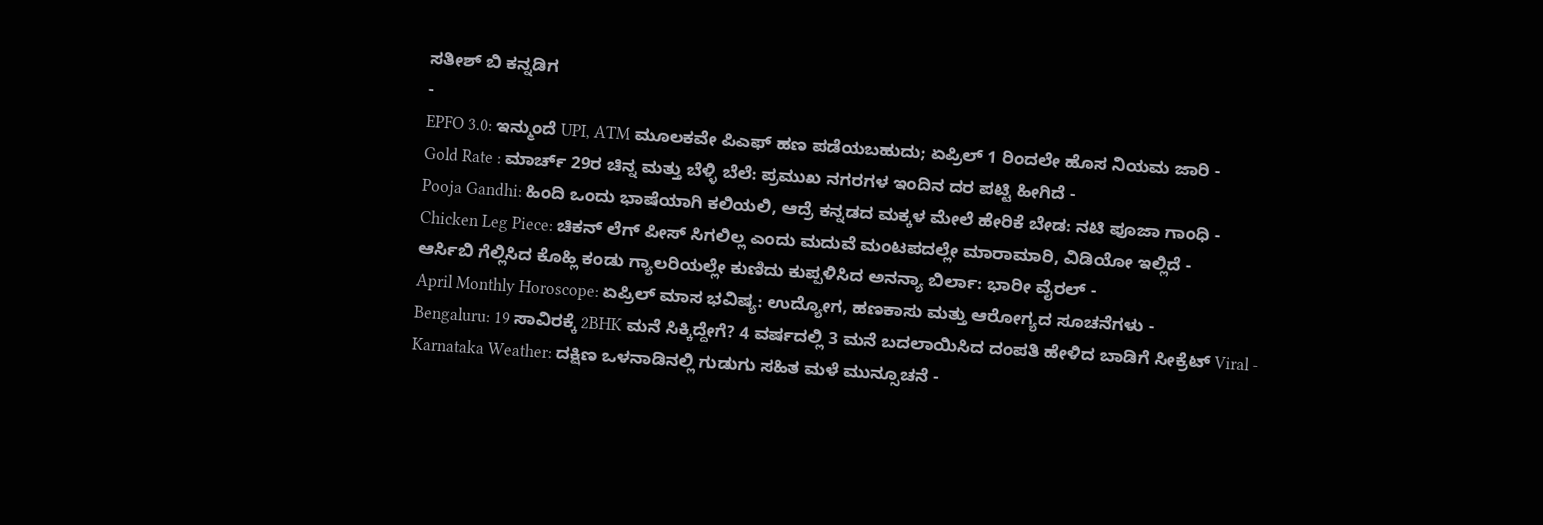ಸತೀಶ್ ಬಿ ಕನ್ನಡಿಗ
-
EPFO 3.0: ಇನ್ಮುಂದೆ UPI, ATM ಮೂಲಕವೇ ಪಿಎಫ್ ಹಣ ಪಡೆಯಬಹುದು; ಏಪ್ರಿಲ್ 1 ರಿಂದಲೇ ಹೊಸ ನಿಯಮ ಜಾರಿ -
Gold Rate : ಮಾರ್ಚ್ 29ರ ಚಿನ್ನ ಮತ್ತು ಬೆಳ್ಳಿ ಬೆಲೆ: ಪ್ರಮುಖ ನಗರಗಳ ಇಂದಿನ ದರ ಪಟ್ಟಿ ಹೀಗಿದೆ -
Pooja Gandhi: ಹಿಂದಿ ಒಂದು ಭಾಷೆಯಾಗಿ ಕಲಿಯಲಿ, ಆದ್ರೆ ಕನ್ನಡದ ಮಕ್ಕಳ ಮೇಲೆ ಹೇರಿಕೆ ಬೇಡ: ನಟಿ ಪೂಜಾ ಗಾಂಧಿ -
Chicken Leg Piece: ಚಿಕನ್ ಲೆಗ್ ಪೀಸ್ ಸಿಗಲಿಲ್ಲ ಎಂದು ಮದುವೆ ಮಂಟಪದಲ್ಲೇ ಮಾರಾಮಾರಿ, ವಿಡಿಯೋ ಇಲ್ಲಿದೆ -
ಆರ್ಸಿಬಿ ಗೆಲ್ಲಿಸಿದ ಕೊಹ್ಲಿ ಕಂಡು ಗ್ಯಾಲರಿಯಲ್ಲೇ ಕುಣಿದು ಕುಪ್ಪಳಿಸಿದ ಅನನ್ಯಾ ಬಿರ್ಲಾ: ಭಾರೀ ವೈರಲ್ -
April Monthly Horoscope: ಏಪ್ರಿಲ್ ಮಾಸ ಭವಿಷ್ಯ: ಉದ್ಯೋಗ, ಹಣಕಾಸು ಮತ್ತು ಆರೋಗ್ಯದ ಸೂಚನೆಗಳು -
Bengaluru: 19 ಸಾವಿರಕ್ಕೆ 2BHK ಮನೆ ಸಿಕ್ಕಿದ್ದೇಗೆ? 4 ವರ್ಷದಲ್ಲಿ 3 ಮನೆ ಬದಲಾಯಿಸಿದ ದಂಪತಿ ಹೇಳಿದ ಬಾಡಿಗೆ ಸೀಕ್ರೆಟ್ Viral -
Karnataka Weather: ದಕ್ಷಿಣ ಒಳನಾಡಿನಲ್ಲಿ ಗುಡುಗು ಸಹಿತ ಮಳೆ ಮುನ್ಸೂಚನೆ -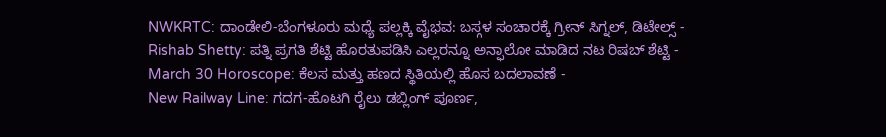NWKRTC: ದಾಂಡೇಲಿ-ಬೆಂಗಳೂರು ಮಧ್ಯೆ ಪಲ್ಲಕ್ಕಿ ವೈಭವ: ಬಸ್ಗಳ ಸಂಚಾರಕ್ಕೆ ಗ್ರೀನ್ ಸಿಗ್ನಲ್, ಡಿಟೇಲ್ಸ್ -
Rishab Shetty: ಪತ್ನಿ ಪ್ರಗತಿ ಶೆಟ್ಟಿ ಹೊರತುಪಡಿಸಿ ಎಲ್ಲರನ್ನೂ ಅನ್ಫಾಲೋ ಮಾಡಿದ ನಟ ರಿಷಬ್ ಶೆಟ್ಟಿ -
March 30 Horoscope: ಕೆಲಸ ಮತ್ತು ಹಣದ ಸ್ಥಿತಿಯಲ್ಲಿ ಹೊಸ ಬದಲಾವಣೆ -
New Railway Line: ಗದಗ-ಹೊಟಗಿ ರೈಲು ಡಬ್ಲಿಂಗ್ ಪೂರ್ಣ,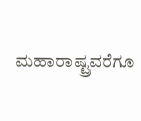ಮಹಾರಾಷ್ಟ್ರವರೆಗೂ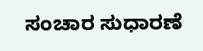ಸಂಚಾರ ಸುಧಾರಣೆ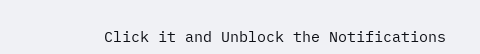Click it and Unblock the Notifications